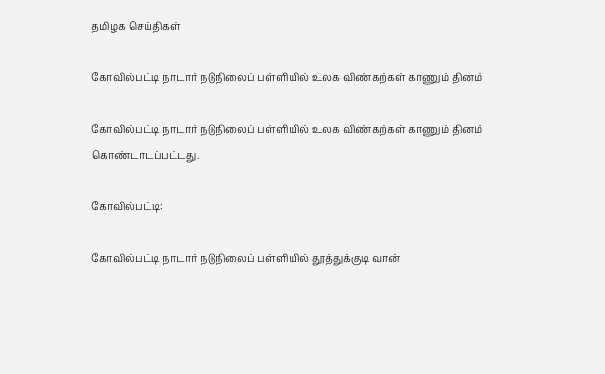தமிழக செய்திகள்

கோவில்பட்டி நாடார் நடுநிலைப் பள்ளியில் உலக விண்கற்கள் காணும் தினம்

கோவில்பட்டி நாடார் நடுநிலைப் பள்ளியில் உலக விண்கற்கள் காணும் தினம் கொண்டாடப்பட்டது.

கோவில்பட்டி:

கோவில்பட்டி நாடார் நடுநிலைப் பள்ளியில் தூத்துக்குடி வான்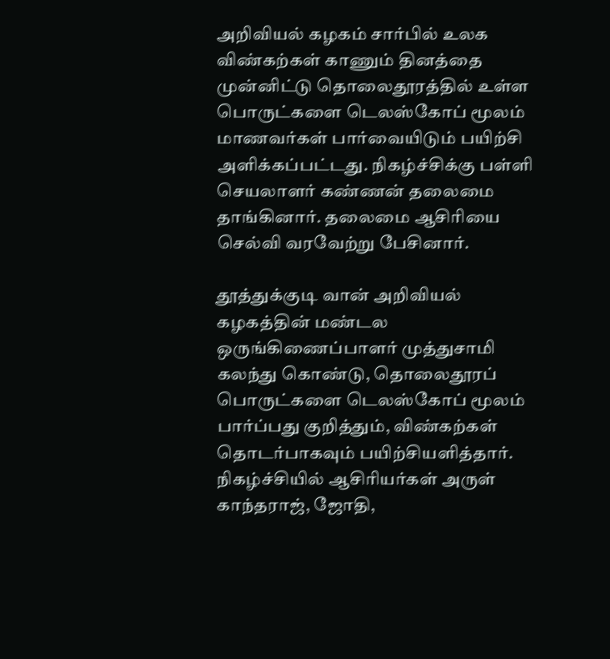அறிவியல் கழகம் சார்பில் உலக விண்கற்கள் காணும் தினத்தை முன்னிட்டு தொலைதூரத்தில் உள்ள பொருட்களை டெலஸ்கோப் மூலம் மாணவர்கள் பார்வையிடும் பயிற்சி அளிக்கப்பட்டது. நிகழ்ச்சிக்கு பள்ளி செயலாளர் கண்ணன் தலைமை தாங்கினார். தலைமை ஆசிரியை செல்வி வரவேற்று பேசினார்.

தூத்துக்குடி வான் அறிவியல் கழகத்தின் மண்டல ஒருங்கிணைப்பாளர் முத்துசாமி கலந்து கொண்டு, தொலைதூரப் பொருட்களை டெலஸ்கோப் மூலம் பார்ப்பது குறித்தும், விண்கற்கள் தொடர்பாகவும் பயிற்சியளித்தார். நிகழ்ச்சியில் ஆசிரியர்கள் அருள் காந்தராஜ், ஜோதி,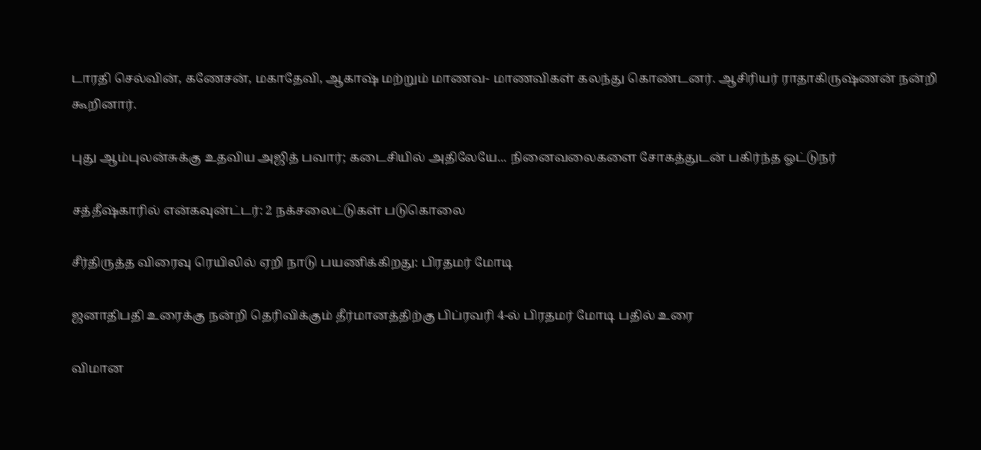டாரதி செல்வின், கணேசன், மகாதேவி, ஆகாஷ் மற்றும் மாணவ- மாணவிகள் கலந்து கொண்டனர். ஆசிரியர் ராதாகிருஷ்ணன் நன்றி கூறினார்.

புது ஆம்புலன்சுக்கு உதவிய அஜித் பவார்; கடைசியில் அதிலேயே... நினைவலைகளை சோகத்துடன் பகிர்ந்த ஓட்டுநர்

சத்தீஷ்காரில் என்கவுன்ட்டர்: 2 நக்சலைட்டுகள் படுகொலை

சீர்திருத்த விரைவு ரெயிலில் ஏறி நாடு பயணிக்கிறது: பிரதமர் மோடி

ஜனாதிபதி உரைக்கு நன்றி தெரிவிக்கும் தீர்மானத்திற்கு பிப்ரவரி 4-ல் பிரதமர் மோடி பதில் உரை

விமான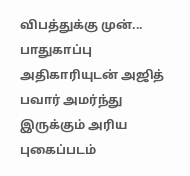விபத்துக்கு முன்... பாதுகாப்பு அதிகாரியுடன் அஜித் பவார் அமர்ந்து இருக்கும் அரிய புகைப்படம்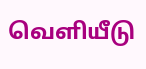வெளியீடு